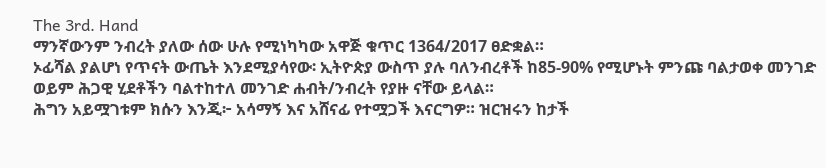The 3rd. Hand
ማንኛውንም ንብረት ያለው ሰው ሁሉ የሚነካካው አዋጅ ቁጥር 1364/2017 ፀድቋል።
ኦፊሻል ያልሆነ የጥናት ውጤት እንደሚያሳየው፡ ኢትዮጵያ ውስጥ ያሉ ባለንብረቶች ከ85-90% የሚሆኑት ምንጩ ባልታወቀ መንገድ ወይም ሕጋዊ ሂደቶችን ባልተከተለ መንገድ ሐብት/ንብረት የያዙ ናቸው ይላል።
ሕግን አይሟገቱም ክሱን እንጂ፦ አሳማኝ እና አሸናፊ የተሟጋች እናርግዎ። ዝርዝሩን ከታች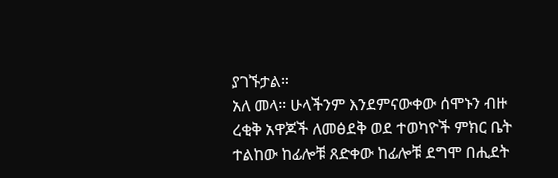ያገኙታል።
አለ መላ። ሁላችንም እንደምናውቀው ሰሞኑን ብዙ ረቂቅ አዋጆች ለመፅደቅ ወደ ተወካዮች ምክር ቤት ተልከው ከፊሎቹ ጸድቀው ከፊሎቹ ደግሞ በሒደት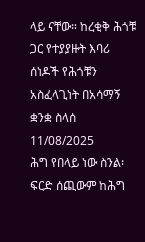ላይ ናቸው። ከረቂቅ ሕጎቹ ጋር የተያያዙት እባሪ ሰነዶች የሕጎቹን አስፈላጊነት በአሳማኝ ቋንቋ ስላሰ
11/08/2025
ሕግ የበላይ ነው ስንል፡ ፍርድ ሰጪውም ከሕግ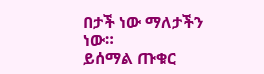በታች ነው ማለታችን ነው።
ይሰማል ጡቁር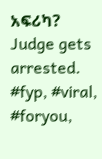አፍሪካ?
Judge gets arrested. #fyp, #viral, #foryou,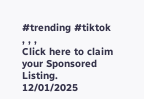#trending #tiktok , , ,
Click here to claim your Sponsored Listing.
12/01/2025